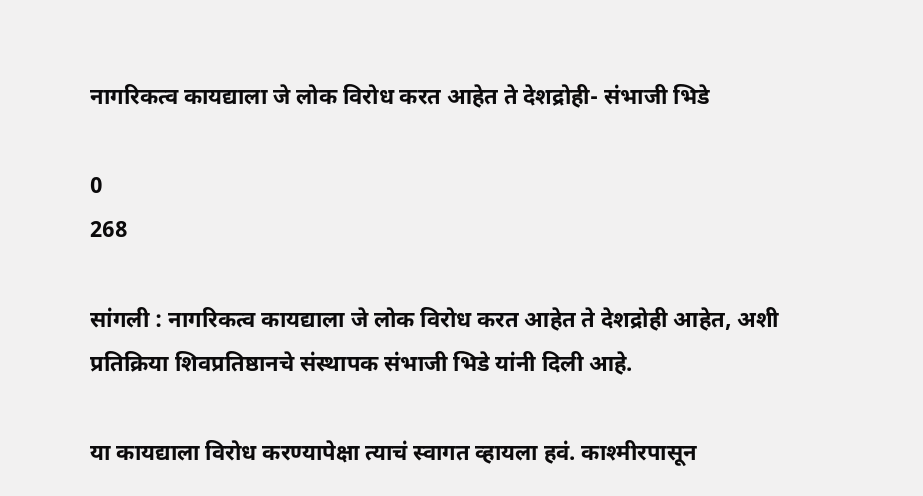नागरिकत्व कायद्याला जे लोक विरोध करत आहेत ते देशद्रोही- संभाजी भिडे

0
268

सांगली : नागरिकत्व कायद्याला जे लोक विरोध करत आहेत ते देशद्रोही आहेत, अशी प्रतिक्रिया शिवप्रतिष्ठानचे संस्थापक संभाजी भिडे यांनी दिली आहे.

या कायद्याला विरोध करण्यापेक्षा त्याचं स्वागत व्हायला हवं. काश्मीरपासून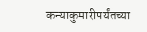कन्याकुमारीपर्यंतच्या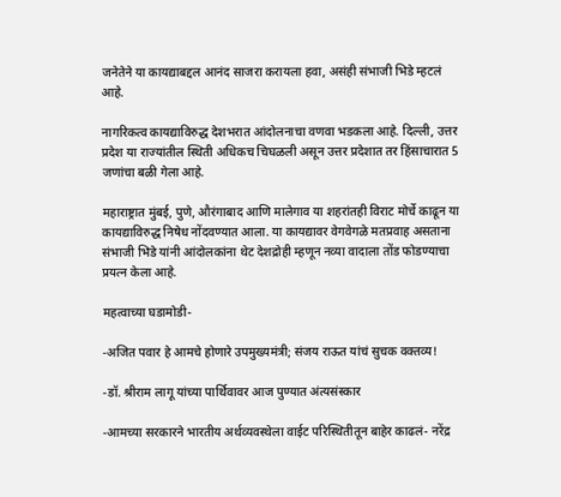जनेतेने या कायद्याबद्दल आनंद साजरा करायला हवा, असंही संभाजी भिडे म्हटलं आहे.

नागरिकत्व कायद्याविरुद्ध देशभरात आंदोलनाचा वणवा भडकला आहे. दिल्ली, उत्तर प्रदेश या राज्यांतील स्थिती अधिकच चिघळली असून उत्तर प्रदेशात तर हिंसाचारात 5 जणांचा बळी गेला आहे.

महाराष्ट्रात मुंबई, पुणे, औरंगाबाद आणि मालेगाव या शहरांतही विराट मोर्चे काढून या कायद्याविरुद्ध निषेध नोंदवण्यात आला. या कायद्यावर वेगवेगळे मतप्रवाह असताना संभाजी भिडे यांनी आंदोलकांना थेट देशद्रोही म्हणून नव्या वादाला तोंड फोडण्याचा प्रयत्न केला आहे.

महत्वाच्या घडामोडी-

-अजित पवार हे आमचे होणारे उपमुख्यमंत्री; संजय राऊत यांचं सुचक वक्तव्य!

-डॉ. श्रीराम लागू यांच्या पार्थिवावर आज पुण्यात अंत्यसंस्कार

-आमच्या सरकारने भारतीय अर्थव्यवस्थेला वाईट परिस्थितीतून बाहेर काढलं- नरेंद्र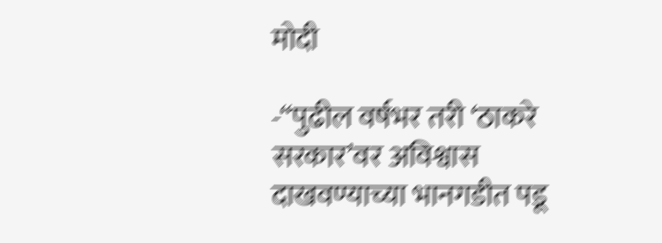मोदी

-“पुढील वर्षभर तरी ‘ठाकरे सरकार’वर अविश्वास दाखवण्याच्या भानगडीत पडू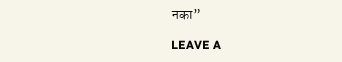नका”

LEAVE A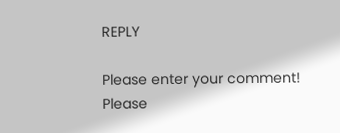REPLY

Please enter your comment!
Please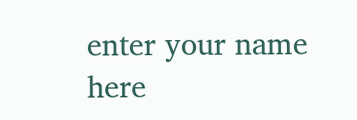enter your name here